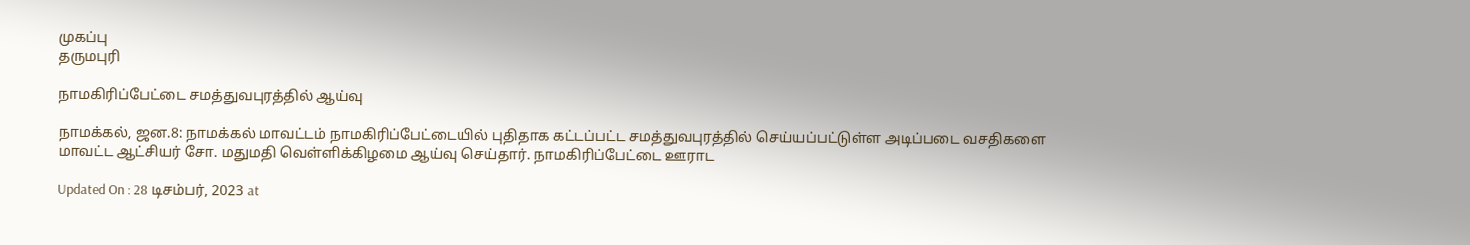முகப்பு
தருமபுரி

நாமகிரிப்பேட்டை சமத்துவபுரத்தில் ஆய்வு

நாமக்கல், ஜன.8: நாமக்கல் மாவட்டம் நாமகிரிப்பேட்டையில் புதிதாக கட்டப்பட்ட சமத்துவபுரத்தில் செய்யப்பட்டுள்ள அடிப்படை வசதிகளை மாவட்ட ஆட்சியர் சோ. மதுமதி வெள்ளிக்கிழமை ஆய்வு செய்தார். நாமகிரிப்பேட்டை ஊராட

Updated On : 28 டிசம்பர், 2023 at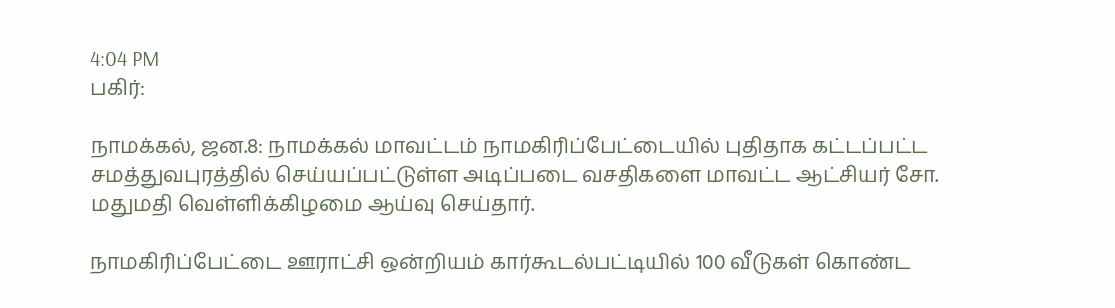4:04 PM
பகிர்:

நாமக்கல், ஜன.8: நாமக்கல் மாவட்டம் நாமகிரிப்பேட்டையில் புதிதாக கட்டப்பட்ட சமத்துவபுரத்தில் செய்யப்பட்டுள்ள அடிப்படை வசதிகளை மாவட்ட ஆட்சியர் சோ. மதுமதி வெள்ளிக்கிழமை ஆய்வு செய்தார்.

நாமகிரிப்பேட்டை ஊராட்சி ஒன்றியம் கார்கூடல்பட்டியில் 100 வீடுகள் கொண்ட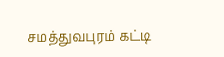சமத்துவபுரம் கட்டி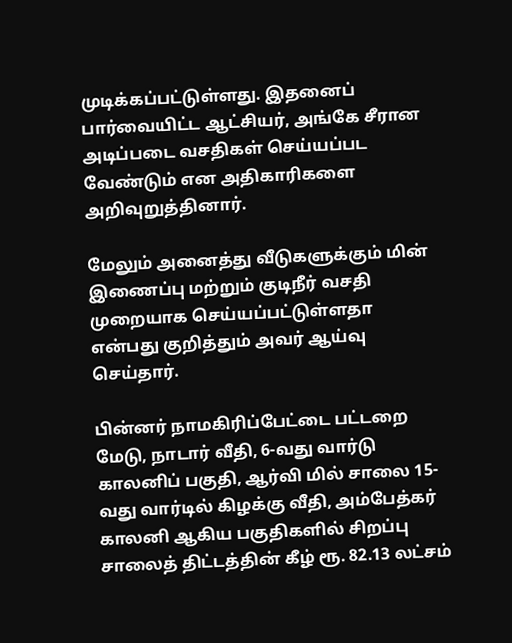முடிக்கப்பட்டுள்ளது. இதனைப் பார்வையிட்ட ஆட்சியர், அங்கே சீரான அடிப்படை வசதிகள் செய்யப்பட வேண்டும் என அதிகாரிகளை அறிவுறுத்தினார்.

மேலும் அனைத்து வீடுகளுக்கும் மின் இணைப்பு மற்றும் குடிநீர் வசதி முறையாக செய்யப்பட்டுள்ளதா என்பது குறித்தும் அவர் ஆய்வு செய்தார்.

பின்னர் நாமகிரிப்பேட்டை பட்டறை மேடு, நாடார் வீதி, 6-வது வார்டு காலனிப் பகுதி, ஆர்வி மில் சாலை 15-வது வார்டில் கிழக்கு வீதி, அம்பேத்கர் காலனி ஆகிய பகுதிகளில் சிறப்பு சாலைத் திட்டத்தின் கீழ் ரூ. 82.13 லட்சம்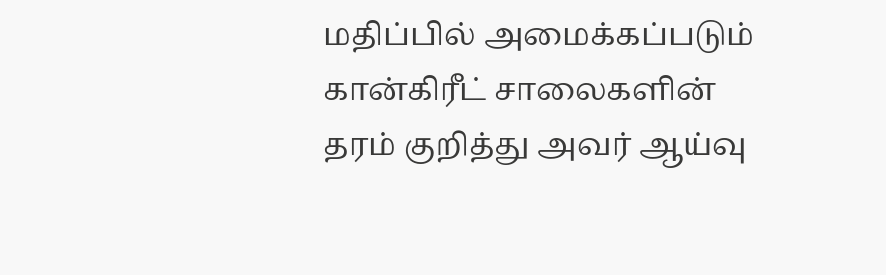மதிப்பில் அமைக்கப்படும் கான்கிரீட் சாலைகளின் தரம் குறித்து அவர் ஆய்வு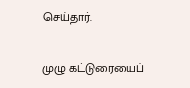செய்தார்.

முழு கட்டுரையைப்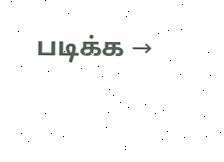படிக்க →